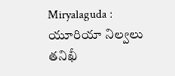Miryalaguda : యూరియా నిల్వలు తనిఖీ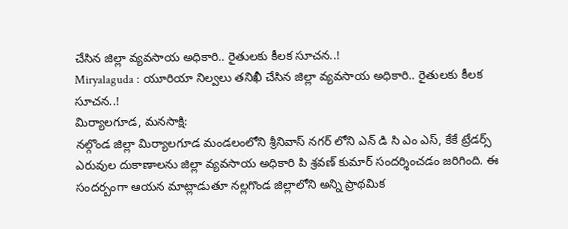చేసిన జిల్లా వ్యవసాయ అధికారి.. రైతులకు కీలక సూచన..!
Miryalaguda : యూరియా నిల్వలు తనిఖీ చేసిన జిల్లా వ్యవసాయ అధికారి.. రైతులకు కీలక సూచన..!
మిర్యాలగూడ, మనసాక్షి:
నల్గొండ జిల్లా మిర్యాలగూడ మండలంలోని శ్రీనివాస్ నగర్ లోని ఎన్ డి సి ఎం ఎస్, కేకే ట్రేడర్స్ ఎరువుల దుకాణాలను జిల్లా వ్యవసాయ అధికారి పి శ్రవణ్ కుమార్ సందర్శించడం జరిగింది. ఈ సందర్బంగా ఆయన మాట్లాడుతూ నల్లగొండ జిల్లాలోని అన్ని ప్రాథమిక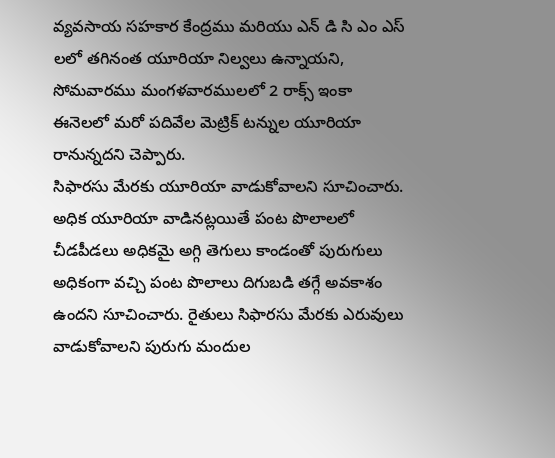వ్యవసాయ సహకార కేంద్రము మరియు ఎన్ డి సి ఎం ఎస్ లలో తగినంత యూరియా నిల్వలు ఉన్నాయని, సోమవారము మంగళవారములలో 2 రాక్స్ ఇంకా ఈనెలలో మరో పదివేల మెట్రిక్ టన్నుల యూరియా రానున్నదని చెప్పారు.
సిఫారసు మేరకు యూరియా వాడుకోవాలని సూచించారు. అధిక యూరియా వాడినట్లయితే పంట పొలాలలో చీడపీడలు అధికమై అగ్గి తెగులు కాండంతో పురుగులు అధికంగా వచ్చి పంట పొలాలు దిగుబడి తగ్గే అవకాశం ఉందని సూచించారు. రైతులు సిఫారసు మేరకు ఎరువులు వాడుకోవాలని పురుగు మందుల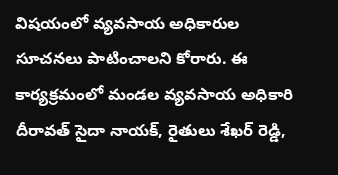విషయంలో వ్యవసాయ అధికారుల సూచనలు పాటించాలని కోరారు. ఈ కార్యక్రమంలో మండల వ్యవసాయ అధికారి దీరావత్ సైదా నాయక్, రైతులు శేఖర్ రెడ్డి,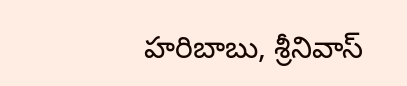హరిబాబు, శ్రీనివాస్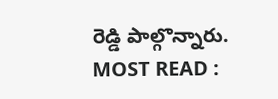రెడ్డి పాల్గొన్నారు.
MOST READ :